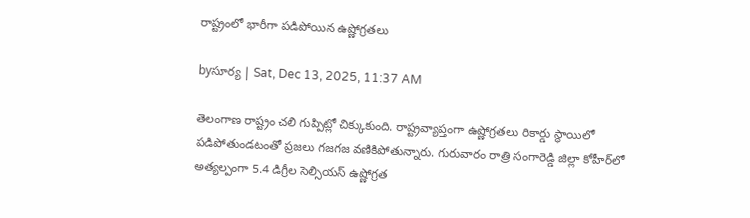రాష్ట్రంలో భారీగా పడిపోయిన ఉష్ణోగ్రతలు

byసూర్య | Sat, Dec 13, 2025, 11:37 AM

తెలంగాణ రాష్ట్రం చలి గుప్పిట్లో చిక్కుకుంది. రాష్ట్రవ్యాప్తంగా ఉష్ణోగ్రతలు రికార్డు స్థాయిలో పడిపోతుండటంతో ప్రజలు గజగజ వణికిపోతున్నారు. గురువారం రాత్రి సంగారెడ్డి జిల్లా కోహీర్‌లో అత్యల్పంగా 5.4 డిగ్రీల సెల్సియస్ ఉష్ణోగ్రత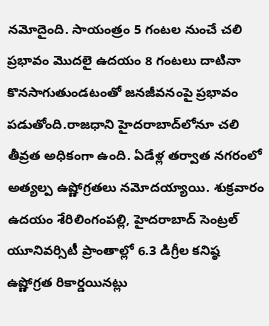నమోదైంది. సాయంత్రం 5 గంటల నుంచే చలి ప్రభావం మొదలై ఉదయం 8 గంటలు దాటినా కొనసాగుతుండటంతో జనజీవనంపై ప్రభావం పడుతోంది.రాజధాని హైదరాబాద్‌లోనూ చలి తీవ్రత అధికంగా ఉంది. ఏడేళ్ల తర్వాత నగరంలో అత్యల్ప ఉష్ణోగ్రతలు నమోదయ్యాయి. శుక్రవారం ఉదయం శేరిలింగంపల్లి, హైదరాబాద్ సెంట్రల్ యూనివర్సిటీ ప్రాంతాల్లో 6.3 డిగ్రీల కనిష్ఠ ఉష్ణోగ్రత రికార్డయినట్లు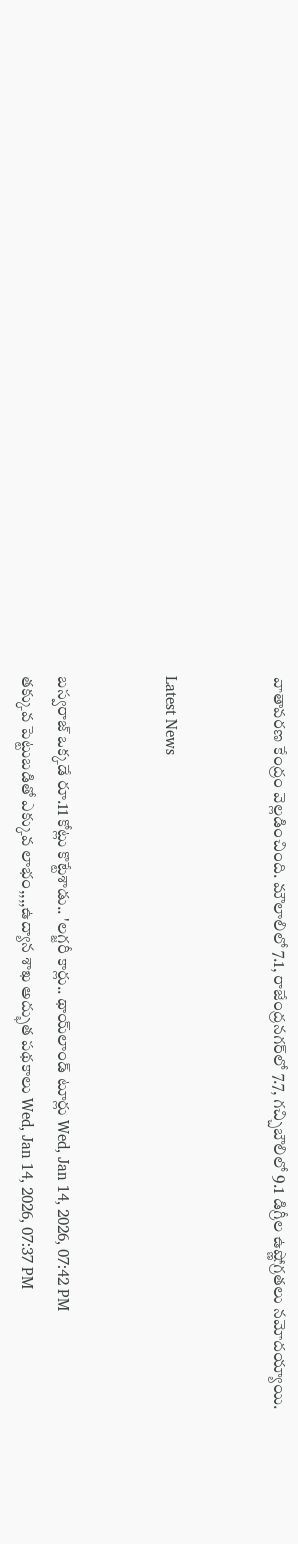వాతావరణ కేంద్రం వెల్లడించింది. మౌలాలిలో 7.1, రాజేంద్రనగర్‌లో 7.7, గచ్చిబౌలిలో 9.1 డిగ్రీల ఉష్ణోగ్రతలు నమోదయ్యాయి.


Latest News


బస్వరాజ్ ఒక్కడే రూ.11 కోట్లు కొట్టేశాడు.. 'లగ్జరీ కార్లు.. థాయ్‌లాండ్‌ టూర్లు Wed, Jan 14, 2026, 07:42 PM
తక్కువ పెట్టుబడితో ఎక్కువ లాభం,,,,ఉద్యాన శాఖ అద్భుత పథకాలు Wed, Jan 14, 2026, 07:37 PM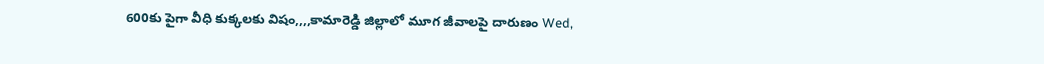600కు పైగా వీధి కుక్కలకు విషం,,,,కామారెడ్డి జిల్లాలో మూగ జీవాలపై దారుణం Wed,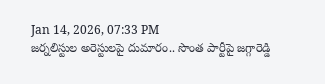Jan 14, 2026, 07:33 PM
జర్నలిస్టుల అరెస్టులపై దుమారం.. సొంత పార్టీపై జగ్గారెడ్డి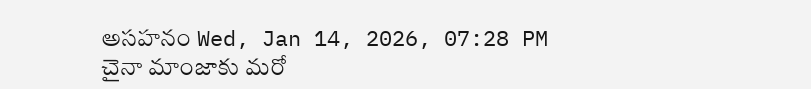అసహనం Wed, Jan 14, 2026, 07:28 PM
చైనా మాంజాకు మరో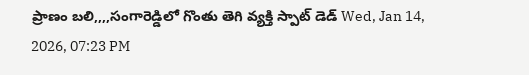ప్రాణం బలి,,,,సంగారెడ్డిలో గొంతు తెగి వ్యక్తి స్పాట్ డెడ్ Wed, Jan 14, 2026, 07:23 PM